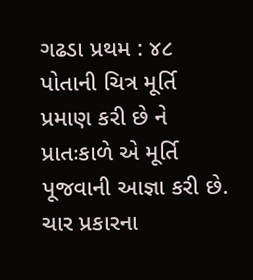ગઢડા પ્રથમ : ૪૮
પોતાની ચિત્ર મૂર્તિ પ્રમાણ કરી છે ને પ્રાતઃકાળે એ મૂર્તિ પૂજવાની આજ્ઞા કરી છે. ચાર પ્રકારના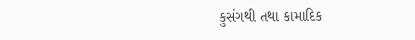કુસંગથી તથા કામાદિક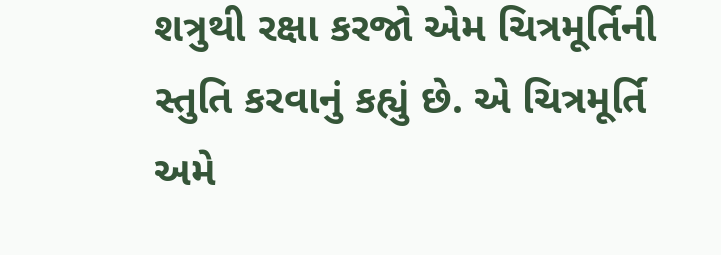શત્રુથી રક્ષા કરજો એમ ચિત્રમૂર્તિની સ્તુતિ કરવાનું કહ્યું છે. એ ચિત્રમૂર્તિ અમે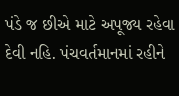પંડે જ છીએ માટે અપૂજ્ય રહેવા દેવી નહિ. પંચવર્તમાનમાં રહીને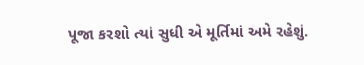પૂજા કરશો ત્યાં સુધી એ મૂર્તિમાં અમે રહેશું.